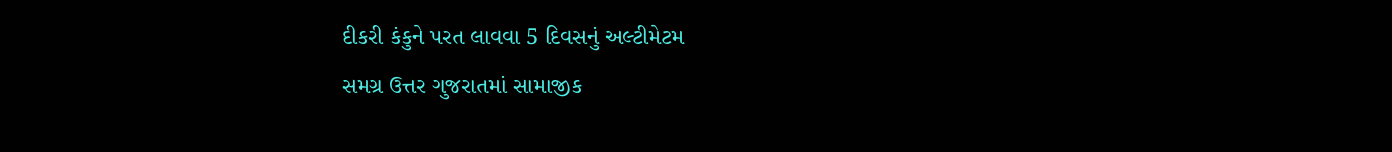દીકરી કંકુને પરત લાવવા 5 દિવસનું અલ્ટીમેટમ
સમગ્ર ઉત્તર ગુજરાતમાં સામાજીક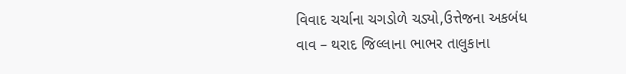વિવાદ ચર્ચાના ચગડોળે ચડ્યો,ઉત્તેજના અકબંધ
વાવ – થરાદ જિલ્લાના ભાભર તાલુકાના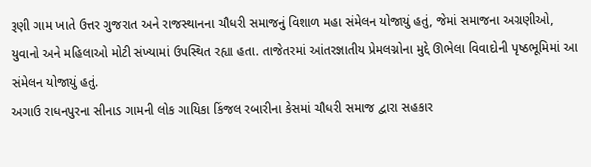રૂણી ગામ ખાતે ઉત્તર ગુજરાત અને રાજસ્થાનના ચૌધરી સમાજનું વિશાળ મહા સંમેલન યોજાયું હતું, જેમાં સમાજના અગ્રણીઓ, યુવાનો અને મહિલાઓ મોટી સંખ્યામાં ઉપસ્થિત રહ્યા હતા. તાજેતરમાં આંતરજ્ઞાતીય પ્રેમલગ્નોના મુદ્દે ઊભેલા વિવાદોની પૃષ્ઠભૂમિમાં આ સંમેલન યોજાયું હતું.
અગાઉ રાધનપુરના સીનાડ ગામની લોક ગાયિકા કિંજલ રબારીના કેસમાં ચૌધરી સમાજ દ્વારા સહકાર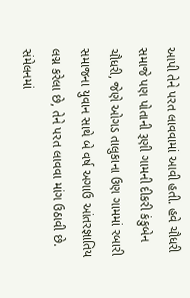આપી તેને પરત લાવવામાં આવી હતી. હવે ચૌધરી સમાજે પણ પોતાની રૂણી ગામની દીકરી કંકુબેન ચૌધરી, જેણે ઓગડ તાલુકાના ઉણ ગામમાં રબારી સમાજના યુવાન સાથે બે વર્ષ અગાઉ આંતરજ્ઞાતિય લગ્ન કરેલા છે, તેને પરત લાવવા માંગ ઉઠાવી છે.
સંમેલનમાં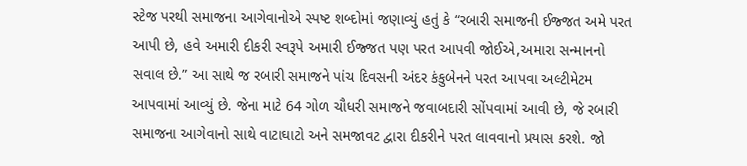સ્ટેજ પરથી સમાજના આગેવાનોએ સ્પષ્ટ શબ્દોમાં જણાવ્યું હતું કે “રબારી સમાજની ઈજ્જત અમે પરત આપી છે, હવે અમારી દીકરી સ્વરૂપે અમારી ઈજ્જત પણ પરત આપવી જોઈએ,અમારા સન્માનનો સવાલ છે.” આ સાથે જ રબારી સમાજને પાંચ દિવસની અંદર કંકુબેનને પરત આપવા અલ્ટીમેટમ આપવામાં આવ્યું છે. જેના માટે 64 ગોળ ચૌધરી સમાજને જવાબદારી સોંપવામાં આવી છે, જે રબારી સમાજના આગેવાનો સાથે વાટાઘાટો અને સમજાવટ દ્વારા દીકરીને પરત લાવવાનો પ્રયાસ કરશે. જો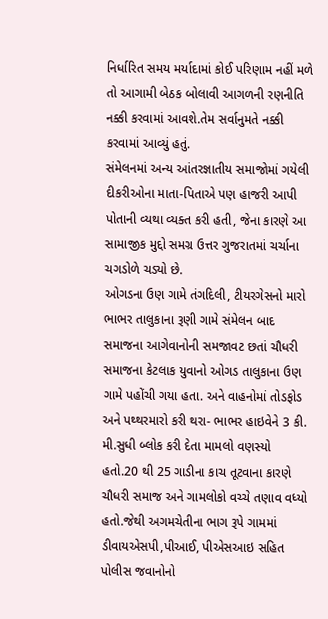નિર્ધારિત સમય મર્યાદામાં કોઈ પરિણામ નહીં મળે તો આગામી બેઠક બોલાવી આગળની રણનીતિ નક્કી કરવામાં આવશે.તેમ સર્વાનુમતે નક્કી કરવામાં આવ્યું હતું.
સંમેલનમાં અન્ય આંતરજ્ઞાતીય સમાજોમાં ગયેલી દીકરીઓના માતા-પિતાએ પણ હાજરી આપી પોતાની વ્યથા વ્યક્ત કરી હતી, જેના કારણે આ સામાજીક મુદ્દો સમગ્ર ઉત્તર ગુજરાતમાં ચર્ચાના ચગડોળે ચડ્યો છે.
ઓગડના ઉણ ગામે તંગદિલી, ટીયરગેસનો મારો
ભાભર તાલુકાના રૂણી ગામે સંમેલન બાદ સમાજના આગેવાનોની સમજાવટ છતાં ચૌધરી સમાજના કેટલાક યુવાનો ઓગડ તાલુકાના ઉણ ગામે પહોંચી ગયા હતા. અને વાહનોમાં તોડફોડ અને પથ્થરમારો કરી થરા- ભાભર હાઇવેને 3 કી. મી.સુધી બ્લોક કરી દેતા મામલો વણસ્યો હતો.20 થી 25 ગાડીના કાચ તૂટવાના કારણે ચૌધરી સમાજ અને ગામલોકો વચ્ચે તણાવ વધ્યો હતો.જેથી અગમચેતીના ભાગ રૂપે ગામમાં ડીવાયએસપી,પીઆઈ, પીએસઆઇ સહિત પોલીસ જવાનોનો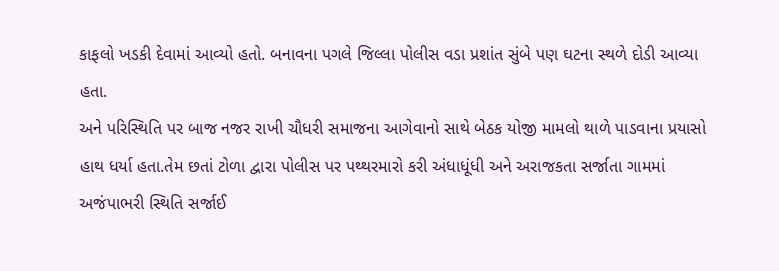કાફલો ખડકી દેવામાં આવ્યો હતો. બનાવના પગલે જિલ્લા પોલીસ વડા પ્રશાંત સુંબે પણ ઘટના સ્થળે દોડી આવ્યા હતા.
અને પરિસ્થિતિ પર બાજ નજર રાખી ચૌધરી સમાજના આગેવાનો સાથે બેઠક યોજી મામલો થાળે પાડવાના પ્રયાસો હાથ ધર્યા હતા.તેમ છતાં ટોળા દ્વારા પોલીસ પર પથ્થરમારો કરી અંધાધૂંધી અને અરાજકતા સર્જાતા ગામમાં અજંપાભરી સ્થિતિ સર્જાઈ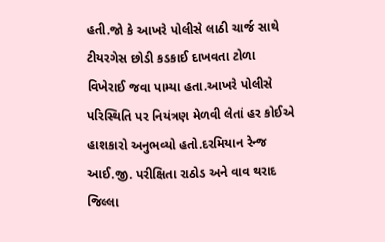હતી.જો કે આખરે પોલીસે લાઠી ચાર્જ સાથે ટીયરગેસ છોડી કડકાઈ દાખવતા ટોળા વિખેરાઈ જવા પામ્યા હતા.આખરે પોલીસે પરિસ્થિતિ પર નિયંત્રણ મેળવી લેતાં હર કોઈએ હાશકારો અનુભવ્યો હતો.દરમિયાન રેન્જ આઈ.જી. પરીક્ષિતા રાઠોડ અને વાવ થરાદ જિલ્લા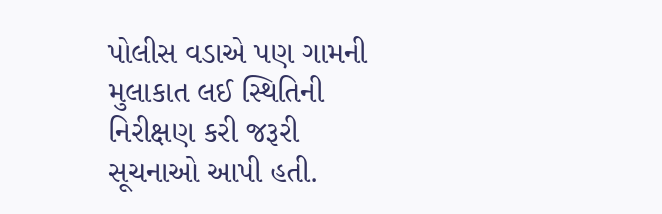પોલીસ વડાએ પણ ગામની મુલાકાત લઈ સ્થિતિની નિરીક્ષણ કરી જરૂરી સૂચનાઓ આપી હતી.